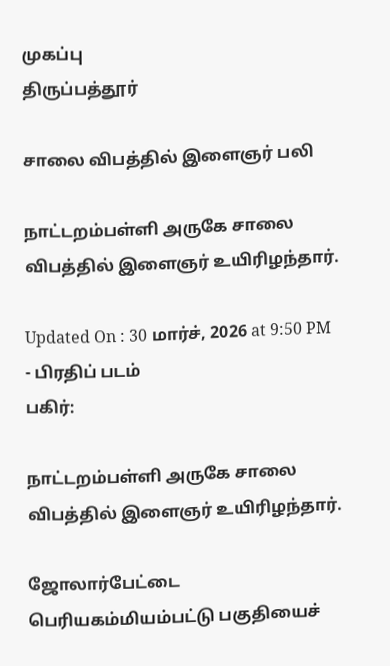முகப்பு
திருப்பத்தூர்

சாலை விபத்தில் இளைஞர் பலி

நாட்டறம்பள்ளி அருகே சாலை விபத்தில் இளைஞர் உயிரிழந்தார்.

Updated On : 30 மார்ச், 2026 at 9:50 PM
- பிரதிப் படம்
பகிர்:

நாட்டறம்பள்ளி அருகே சாலை விபத்தில் இளைஞர் உயிரிழந்தார்.

ஜோலார்பேட்டை பெரியகம்மியம்பட்டு பகுதியைச்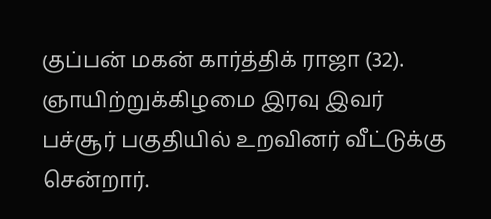குப்பன் மகன் கார்த்திக் ராஜா (32). ஞாயிற்றுக்கிழமை இரவு இவர் பச்சூர் பகுதியில் உறவினர் வீட்டுக்கு சென்றார்.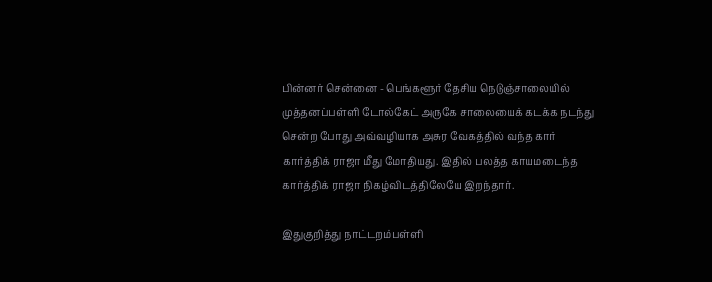பின்னர் சென்னை - பெங்களூர் தேசிய நெடுஞ்சாலையில் முத்தனப்பள்ளி டோல்கேட் அருகே சாலையைக் கடக்க நடந்து சென்ற போது அவ்வழியாக அசுர வேகத்தில் வந்த கார் கார்த்திக் ராஜா மீது மோதியது. இதில் பலத்த காயமடைந்த கார்த்திக் ராஜா நிகழ்விடத்திலேயே இறந்தார்.

இதுகுறித்து நாட்டறம்பள்ளி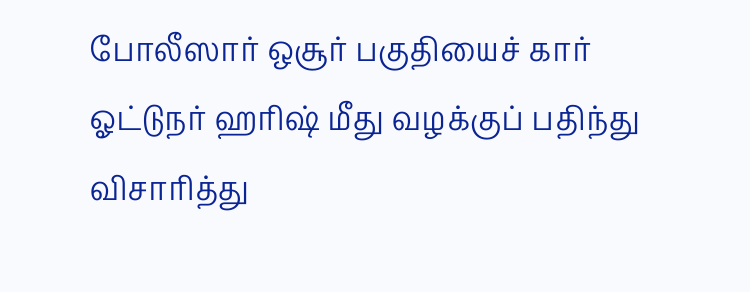போலீஸார் ஒசூர் பகுதியைச் கார் ஓட்டுநர் ஹரிஷ் மீது வழக்குப் பதிந்து விசாரித்து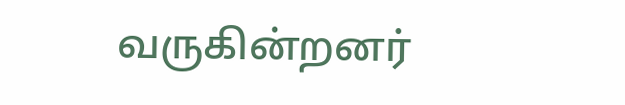வருகின்றனர்